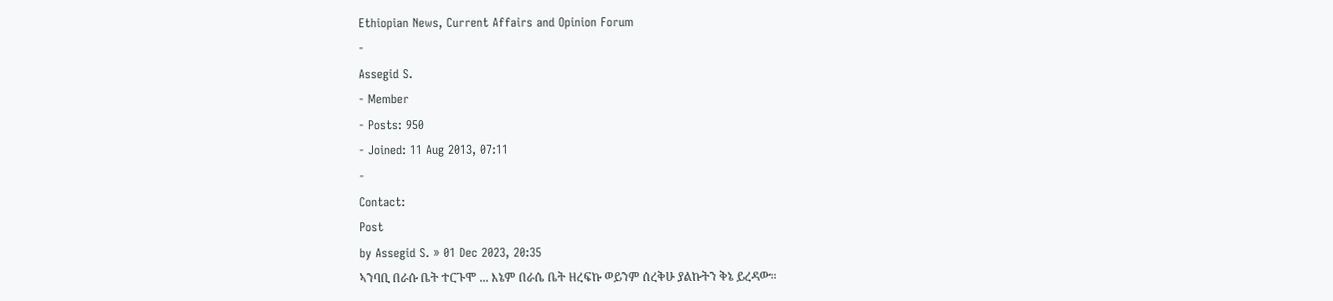Ethiopian News, Current Affairs and Opinion Forum
-
Assegid S.
- Member
- Posts: 950
- Joined: 11 Aug 2013, 07:11
-
Contact:
Post
by Assegid S. » 01 Dec 2023, 20:35
ኣንባቢ በራሱ ቤት ተርጉሞ ... እኔም በራሴ ቤት ዘረፍኩ ወይንም ሰረቅሁ ያልኩትን ቅኔ ይረዳው።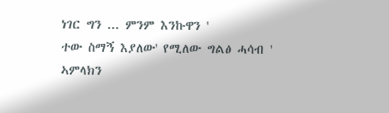ነገር ግን ... ምንም እንኩዋን '
ተው ስማኝ እያለው' የሚለው ግልፅ ሓሳብ '
ኣምላክን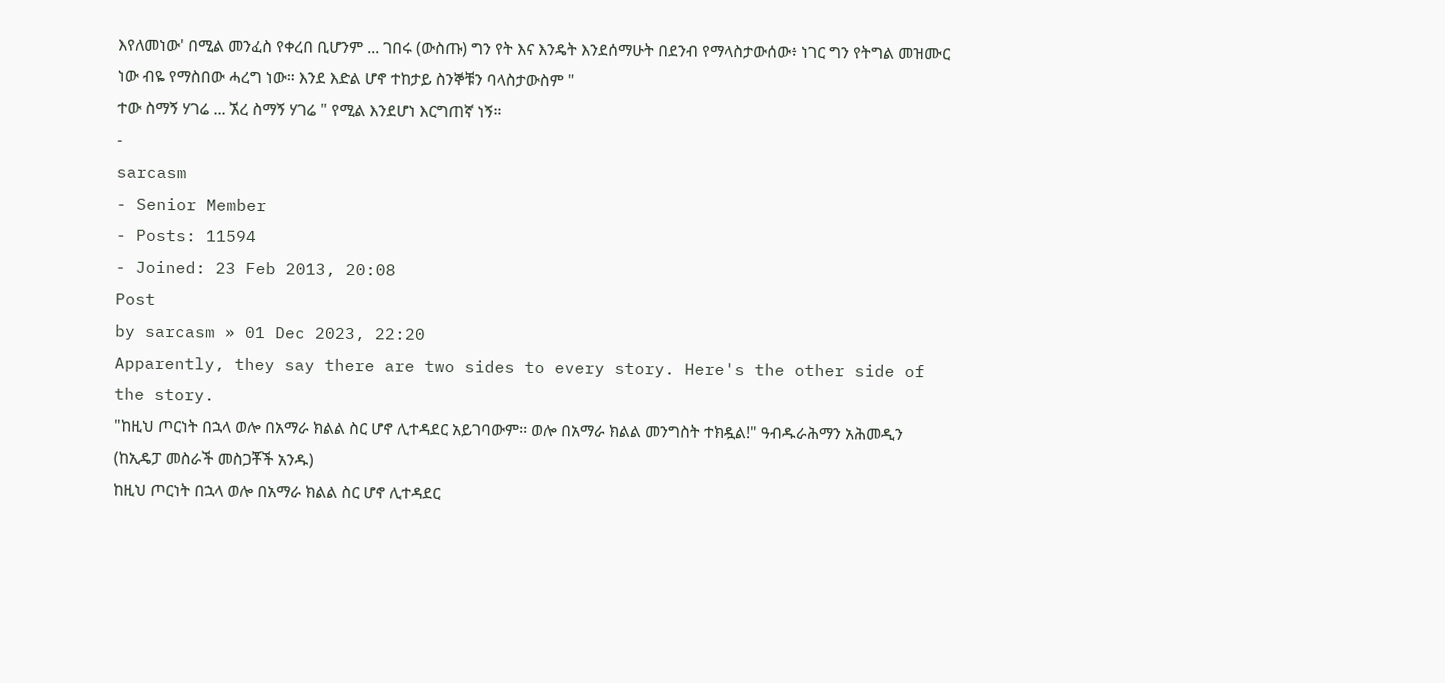እየለመነው' በሚል መንፈስ የቀረበ ቢሆንም ... ገበሩ (ውስጡ) ግን የት እና እንዴት እንደሰማሁት በደንብ የማላስታውሰው፥ ነገር ግን የትግል መዝሙር ነው ብዬ የማስበው ሓረግ ነው። እንደ እድል ሆኖ ተከታይ ስንኞቹን ባላስታውስም "
ተው ስማኝ ሃገሬ ... ኧረ ስማኝ ሃገሬ " የሚል እንደሆነ እርግጠኛ ነኝ።
-
sarcasm
- Senior Member
- Posts: 11594
- Joined: 23 Feb 2013, 20:08
Post
by sarcasm » 01 Dec 2023, 22:20
Apparently, they say there are two sides to every story. Here's the other side of the story.
"ከዚህ ጦርነት በኋላ ወሎ በአማራ ክልል ስር ሆኖ ሊተዳደር አይገባውም፡፡ ወሎ በአማራ ክልል መንግስት ተክዷል!" ዓብዱራሕማን አሕመዲን (ከኢዴፓ መስራች መስጋቾች አንዱ)
ከዚህ ጦርነት በኋላ ወሎ በአማራ ክልል ስር ሆኖ ሊተዳደር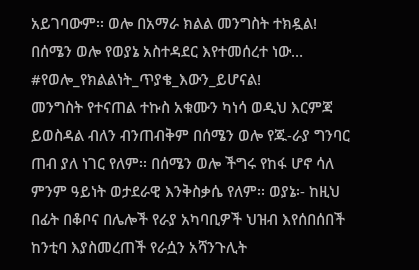አይገባውም፡፡ ወሎ በአማራ ክልል መንግስት ተክዷል!
በሰሜን ወሎ የወያኔ አስተዳደር እየተመሰረተ ነው… #የወሎ_የክልልነት_ጥያቄ_እውን_ይሆናል!
መንግስት የተናጠል ተኩስ አቁሙን ካነሳ ወዲህ እርምጃ ይወስዳል ብለን ብንጠብቅም በሰሜን ወሎ የጁ-ራያ ግንባር ጠብ ያለ ነገር የለም፡፡ በሰሜን ወሎ ችግሩ የከፋ ሆኖ ሳለ ምንም ዓይነት ወታደራዊ እንቅስቃሴ የለም፡፡ ወያኔ፡- ከዚህ በፊት በቆቦና በሌሎች የራያ አካባቢዎች ህዝብ እየሰበሰበች ከንቲባ እያስመረጠች የራሷን አሻንጉሊት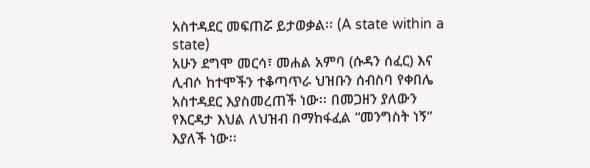አስተዳደር መፍጠሯ ይታወቃል፡፡ (A state within a state)
አሁን ደግሞ መርሳ፣ መሐል አምባ (ሱዳን ሰፈር) እና ሊብሶ ከተሞችን ተቆጣጥራ ህዝቡን ሰብስባ የቀበሌ አስተዳደር እያስመረጠች ነው፡፡ በመጋዘን ያለውን የእርዳታ እህል ለህዝብ በማከፋፈል “መንግስት ነኝ” እያለች ነው፡፡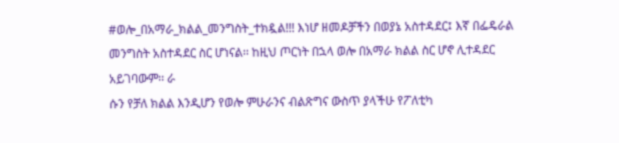#ወሎ_በአማራ_ክልል_መንግስት_ተክዷል!!! እነሆ ዘመዶቻችን በወያኔ አስተዳደር፤ እኛ በፌዴራል መንግስት አስተዳደር ስር ሆነናል፡፡ ከዚህ ጦርነት በኋላ ወሎ በአማራ ክልል ስር ሆኖ ሊተዳደር አይገባውም፡፡ ራ
ሱን የቻለ ክልል እንዲሆን የወሎ ምሁራንና ብልጽግና ውስጥ ያላችሁ የፖለቲካ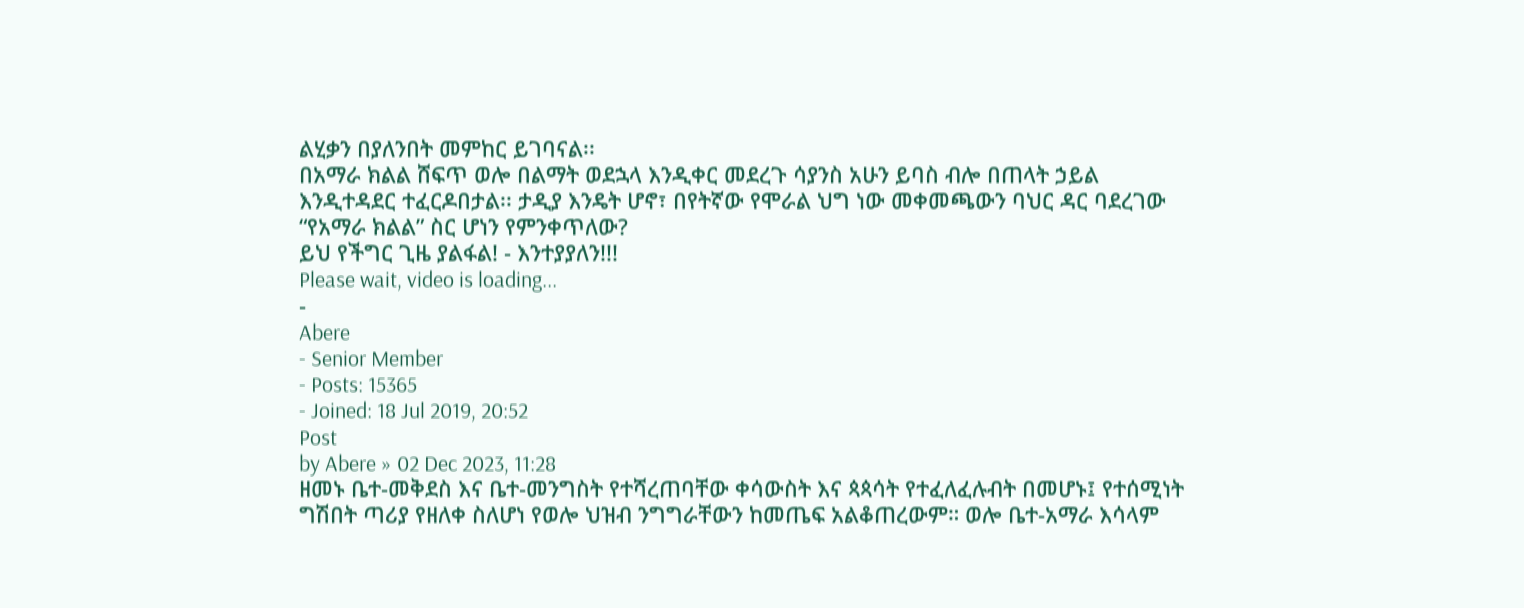ልሂቃን በያለንበት መምከር ይገባናል፡፡
በአማራ ክልል ሸፍጥ ወሎ በልማት ወደኋላ እንዲቀር መደረጉ ሳያንስ አሁን ይባስ ብሎ በጠላት ኃይል እንዲተዳደር ተፈርዶበታል፡፡ ታዲያ እንዴት ሆኖ፣ በየትኛው የሞራል ህግ ነው መቀመጫውን ባህር ዳር ባደረገው “የአማራ ክልል” ስር ሆነን የምንቀጥለው?
ይህ የችግር ጊዜ ያልፋል! - እንተያያለን!!!
Please wait, video is loading...
-
Abere
- Senior Member
- Posts: 15365
- Joined: 18 Jul 2019, 20:52
Post
by Abere » 02 Dec 2023, 11:28
ዘመኑ ቤተ-መቅደስ እና ቤተ-መንግስት የተሻረጠባቸው ቀሳውስት እና ጳጳሳት የተፈለፈሉብት በመሆኑ፤ የተሰሚነት ግሽበት ጣሪያ የዘለቀ ስለሆነ የወሎ ህዝብ ንግግራቸውን ከመጤፍ አልቆጠረውም። ወሎ ቤተ-አማራ እሳላም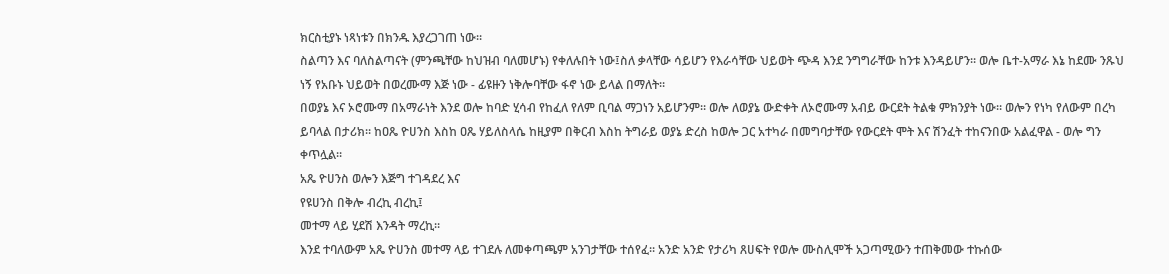ክርስቲያኑ ነጻነቱን በክንዱ እያረጋገጠ ነው።
ስልጣን እና ባለስልጣናት (ምንጫቸው ከህዝብ ባለመሆኑ) የቀለሉበት ነው፤ስለ ቃላቸው ሳይሆን የእራሳቸው ህይወት ጭዳ እንደ ንግግራቸው ከንቱ እንዳይሆን። ወሎ ቤተ-አማራ እኔ ከደሙ ንጹህ ነኝ የአቡኑ ህይወት በወረሙማ እጅ ነው - ፊዩዙን ነቅሎባቸው ፋኖ ነው ይላል በማለት።
በወያኔ እና ኦሮሙማ በአማራነት እንደ ወሎ ከባድ ሂሳብ የከፈለ የለም ቢባል ማጋነን አይሆንም። ወሎ ለወያኔ ውድቀት ለኦሮሙማ አብይ ውርደት ትልቁ ምክንያት ነው። ወሎን የነካ የለውም በረካ ይባላል በታሪክ። ከዐጼ ዮሀንስ እስከ ዐጼ ሃይለስላሴ ከዚያም በቅርብ እስከ ትግራይ ወያኔ ድረስ ከወሎ ጋር አተካራ በመግባታቸው የውርደት ሞት እና ሽንፈት ተከናንበው አልፈዋል - ወሎ ግን ቀጥሏል።
አጼ ዮሀንስ ወሎን እጅግ ተገዳደረ እና
የዩሀንስ በቅሎ ብረኪ ብረኪ፤
መተማ ላይ ሂደሽ እንዳት ማረኪ።
እንደ ተባለውም አጼ ዮሀንስ መተማ ላይ ተገደሉ ለመቀጣጫም አንገታቸው ተሰየፈ። አንድ አንድ የታሪካ ጸሀፍት የወሎ ሙስሊሞች አጋጣሚውን ተጠቅመው ተኩሰው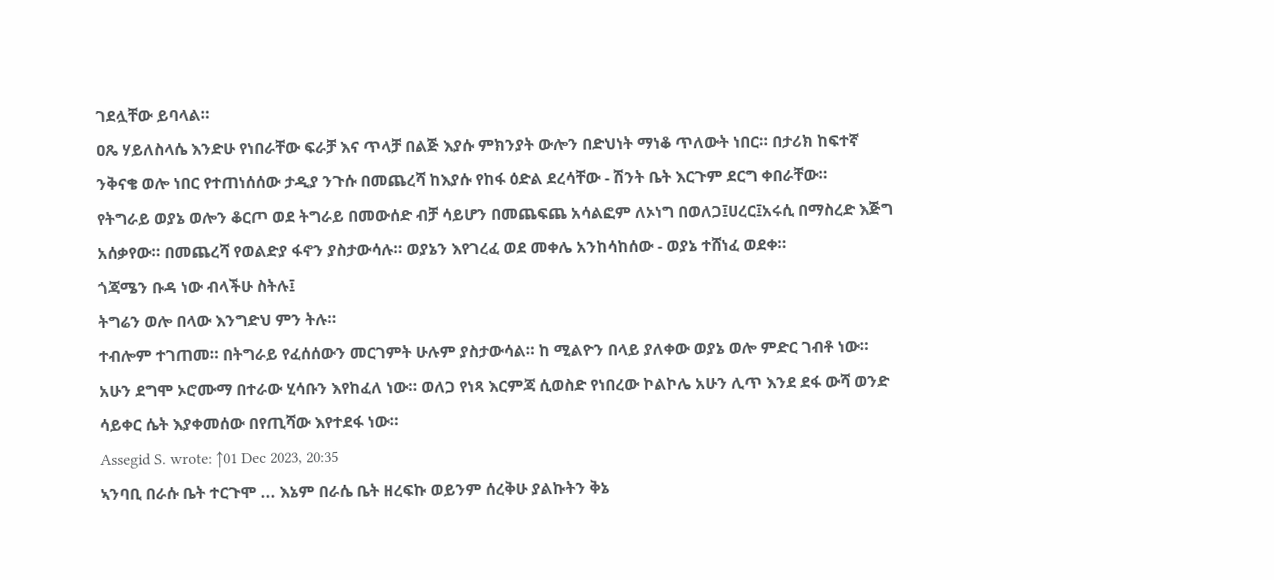ገደሏቸው ይባላል።
ዐጼ ሃይለስላሴ እንድሁ የነበራቸው ፍራቻ እና ጥላቻ በልጅ እያሱ ምክንያት ውሎን በድህነት ማነቆ ጥለውት ነበር። በታሪክ ከፍተኛ ንቅናቄ ወሎ ነበር የተጠነሰሰው ታዲያ ንጉሱ በመጨረሻ ከእያሱ የከፋ ዕድል ደረሳቸው - ሽንት ቤት እርጉም ደርግ ቀበራቸው።
የትግራይ ወያኔ ወሎን ቆርጦ ወደ ትግራይ በመውሰድ ብቻ ሳይሆን በመጨፍጨ አሳልፎም ለኦነግ በወለጋ፤ሀረር፤አሩሲ በማስረድ እጅግ አሰቃየው። በመጨረሻ የወልድያ ፋኖን ያስታውሳሉ። ወያኔን እየገረፈ ወደ መቀሌ አንከሳከሰው - ወያኔ ተሸነፈ ወደቀ።
ጎጃሜን ቡዳ ነው ብላችሁ ስትሉ፤
ትግሬን ወሎ በላው እንግድህ ምን ትሉ።
ተብሎም ተገጠመ። በትግራይ የፈሰሰውን መርገምት ሁሉም ያስታውሳል። ከ ሚልዮን በላይ ያለቀው ወያኔ ወሎ ምድር ገብቶ ነው። አሁን ደግሞ ኦሮሙማ በተራው ሂሳቡን እየከፈለ ነው። ወለጋ የነጻ እርምጃ ሲወስድ የነበረው ኮልኮሌ አሁን ሊጥ እንደ ደፋ ውሻ ወንድ ሳይቀር ሴት እያቀመሰው በየጢሻው እየተደፋ ነው።
Assegid S. wrote: ↑01 Dec 2023, 20:35
ኣንባቢ በራሱ ቤት ተርጉሞ ... እኔም በራሴ ቤት ዘረፍኩ ወይንም ሰረቅሁ ያልኩትን ቅኔ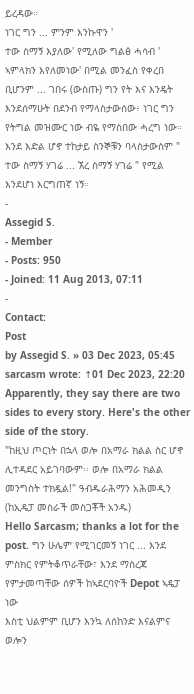ይረዳው።
ነገር ግን ... ምንም እንኩዋን '
ተው ስማኝ እያለው' የሚለው ግልፅ ሓሳብ '
ኣምላክን እየለመነው' በሚል መንፈስ የቀረበ ቢሆንም ... ገበሩ (ውስጡ) ግን የት እና እንዴት እንደሰማሁት በደንብ የማላስታውሰው፥ ነገር ግን የትግል መዝሙር ነው ብዬ የማስበው ሓረግ ነው። እንደ እድል ሆኖ ተከታይ ስንኞቹን ባላስታውስም "
ተው ስማኝ ሃገሬ ... ኧረ ስማኝ ሃገሬ " የሚል እንደሆነ እርግጠኛ ነኝ።
-
Assegid S.
- Member
- Posts: 950
- Joined: 11 Aug 2013, 07:11
-
Contact:
Post
by Assegid S. » 03 Dec 2023, 05:45
sarcasm wrote: ↑01 Dec 2023, 22:20
Apparently, they say there are two sides to every story. Here's the other side of the story.
"ከዚህ ጦርነት በኋላ ወሎ በአማራ ክልል ስር ሆኖ ሊተዳደር አይገባውም፡፡ ወሎ በአማራ ክልል መንግስት ተክዷል!" ዓብዱራሕማን አሕመዲን (ከኢዴፓ መስራች መስጋቾች አንዱ)
Hello Sarcasm; thanks a lot for the post. ግን ሁሌም የሚገርመኝ ነገር ... እንደ ምስክር የምትቆጥራቸው፣ እንደ ማስረጃ የምታመጣቸው ሰዎች ከኣደርባዮች Depot ኣዴፓ ነው
እስቲ ህልምም ቢሆን እንኳ ለሰከንድ እናልምና ወሎን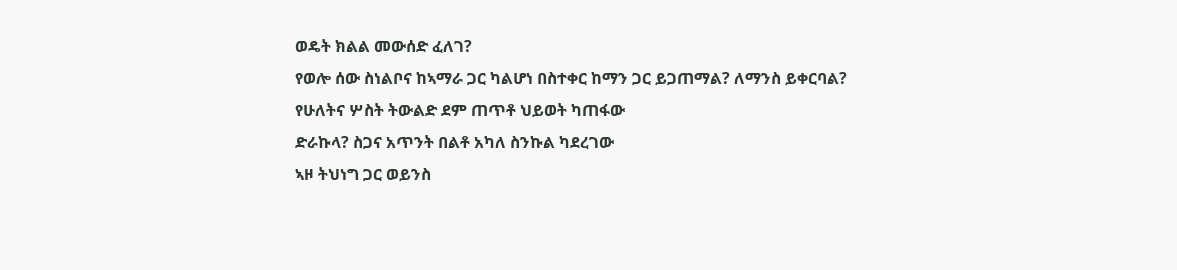ወዴት ክልል መውሰድ ፈለገ?
የወሎ ሰው ስነልቦና ከኣማራ ጋር ካልሆነ በስተቀር ከማን ጋር ይጋጠማል? ለማንስ ይቀርባል?
የሁለትና ሦስት ትውልድ ደም ጠጥቶ ህይወት ካጠፋው
ድራኩላ? ስጋና አጥንት በልቶ አካለ ስንኩል ካደረገው
ኣዞ ትህነግ ጋር ወይንስ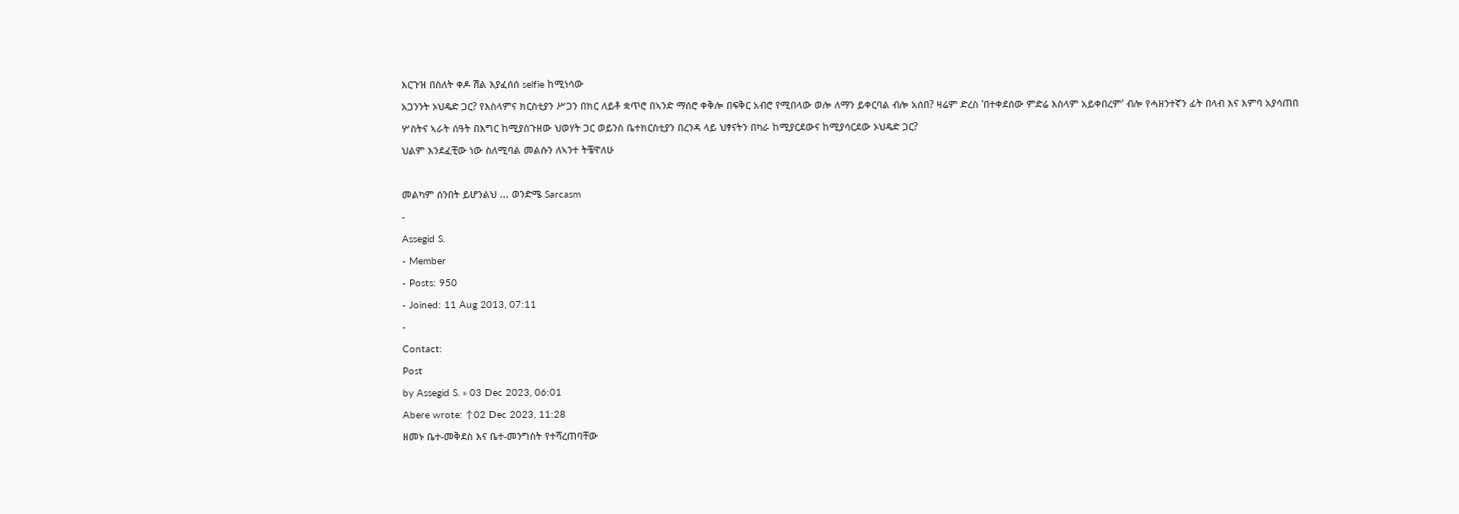እርጉዝ በስለት ቀዶ ሽል እያፈሰሰ selfie ከሚነሳው
አጋንንት ኦህዴድ ጋር? የእስላምና ክርስቲያን ሥጋን በክር ለይቶ ቋጥሮ በኣንድ ማሰሮ ቀቅሎ በፍቅር አብሮ የሚበላው ወሎ ለማን ይቀርባል ብሎ አሰበ? ዛሬም ድረስ 'በተቀደሰው ምድሬ እስላም አይቀበረም' ብሎ የሓዘንተኛን ፊት በላብ እና እምባ አያሳጠበ ሦስትና ኣራት ሰዓት በእግር ከሚያስጉዘው ህወሃት ጋር ወይንስ ቤተክርስቲያን በረንዳ ላይ ህፃናትን በካራ ከሚያርደውና ከሚያሳርደው ኦህዴድ ጋር?
ህልም እንደፈቺው ነው ስለሚባል መልሱን ለኣንተ ትቼዋለሁ

መልካም ሰንበት ይሆንልህ ... ወንድሜ Sarcasm
-
Assegid S.
- Member
- Posts: 950
- Joined: 11 Aug 2013, 07:11
-
Contact:
Post
by Assegid S. » 03 Dec 2023, 06:01
Abere wrote: ↑02 Dec 2023, 11:28
ዘመኑ ቤተ-መቅደስ እና ቤተ-መንግስት የተሻረጠባቸው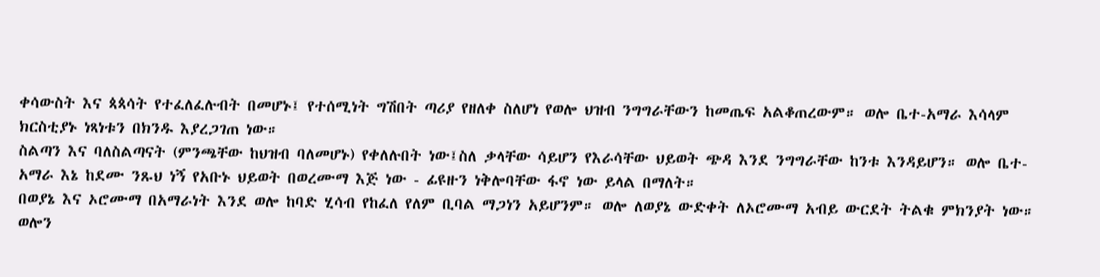ቀሳውስት እና ጳጳሳት የተፈለፈሉብት በመሆኑ፤ የተሰሚነት ግሽበት ጣሪያ የዘለቀ ስለሆነ የወሎ ህዝብ ንግግራቸውን ከመጤፍ አልቆጠረውም። ወሎ ቤተ-አማራ እሳላም ክርስቲያኑ ነጻነቱን በክንዱ እያረጋገጠ ነው።
ስልጣን እና ባለስልጣናት (ምንጫቸው ከህዝብ ባለመሆኑ) የቀለሉበት ነው፤ስለ ቃላቸው ሳይሆን የእራሳቸው ህይወት ጭዳ እንደ ንግግራቸው ከንቱ እንዳይሆን። ወሎ ቤተ-አማራ እኔ ከደሙ ንጹህ ነኝ የአቡኑ ህይወት በወረሙማ እጅ ነው - ፊዩዙን ነቅሎባቸው ፋኖ ነው ይላል በማለት።
በወያኔ እና ኦሮሙማ በአማራነት እንደ ወሎ ከባድ ሂሳብ የከፈለ የለም ቢባል ማጋነን አይሆንም። ወሎ ለወያኔ ውድቀት ለኦሮሙማ አብይ ውርደት ትልቁ ምክንያት ነው። ወሎን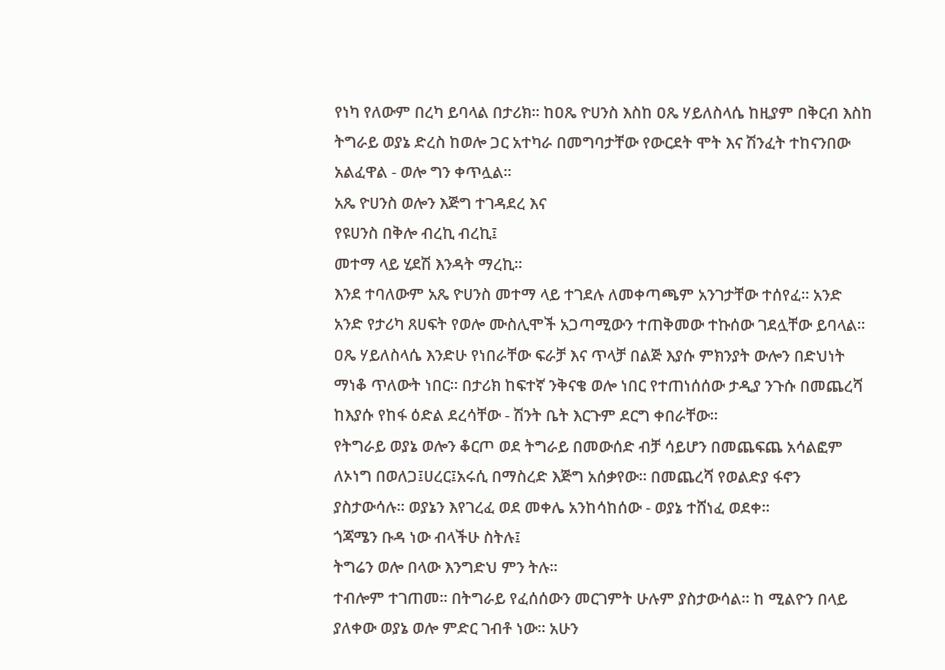የነካ የለውም በረካ ይባላል በታሪክ። ከዐጼ ዮሀንስ እስከ ዐጼ ሃይለስላሴ ከዚያም በቅርብ እስከ ትግራይ ወያኔ ድረስ ከወሎ ጋር አተካራ በመግባታቸው የውርደት ሞት እና ሽንፈት ተከናንበው አልፈዋል - ወሎ ግን ቀጥሏል።
አጼ ዮሀንስ ወሎን እጅግ ተገዳደረ እና
የዩሀንስ በቅሎ ብረኪ ብረኪ፤
መተማ ላይ ሂደሽ እንዳት ማረኪ።
እንደ ተባለውም አጼ ዮሀንስ መተማ ላይ ተገደሉ ለመቀጣጫም አንገታቸው ተሰየፈ። አንድ አንድ የታሪካ ጸሀፍት የወሎ ሙስሊሞች አጋጣሚውን ተጠቅመው ተኩሰው ገደሏቸው ይባላል።
ዐጼ ሃይለስላሴ እንድሁ የነበራቸው ፍራቻ እና ጥላቻ በልጅ እያሱ ምክንያት ውሎን በድህነት ማነቆ ጥለውት ነበር። በታሪክ ከፍተኛ ንቅናቄ ወሎ ነበር የተጠነሰሰው ታዲያ ንጉሱ በመጨረሻ ከእያሱ የከፋ ዕድል ደረሳቸው - ሽንት ቤት እርጉም ደርግ ቀበራቸው።
የትግራይ ወያኔ ወሎን ቆርጦ ወደ ትግራይ በመውሰድ ብቻ ሳይሆን በመጨፍጨ አሳልፎም ለኦነግ በወለጋ፤ሀረር፤አሩሲ በማስረድ እጅግ አሰቃየው። በመጨረሻ የወልድያ ፋኖን ያስታውሳሉ። ወያኔን እየገረፈ ወደ መቀሌ አንከሳከሰው - ወያኔ ተሸነፈ ወደቀ።
ጎጃሜን ቡዳ ነው ብላችሁ ስትሉ፤
ትግሬን ወሎ በላው እንግድህ ምን ትሉ።
ተብሎም ተገጠመ። በትግራይ የፈሰሰውን መርገምት ሁሉም ያስታውሳል። ከ ሚልዮን በላይ ያለቀው ወያኔ ወሎ ምድር ገብቶ ነው። አሁን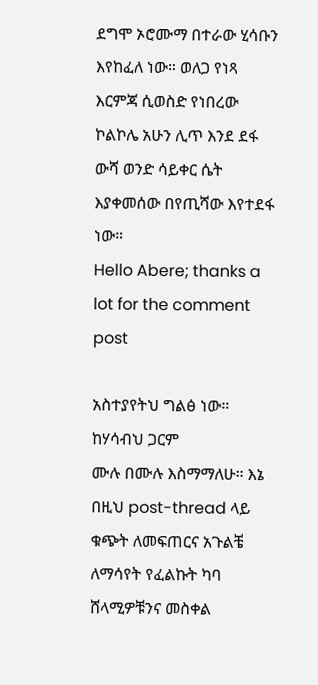ደግሞ ኦሮሙማ በተራው ሂሳቡን እየከፈለ ነው። ወለጋ የነጻ እርምጃ ሲወስድ የነበረው ኮልኮሌ አሁን ሊጥ እንደ ደፋ ውሻ ወንድ ሳይቀር ሴት እያቀመሰው በየጢሻው እየተደፋ ነው።
Hello Abere; thanks a lot for the comment post

አስተያየትህ ግልፅ ነው። ከሃሳብህ ጋርም
ሙሉ በሙሉ እስማማለሁ። እኔ በዚህ post-thread ላይ ቁጭት ለመፍጠርና አጉልቼ ለማሳየት የፈልኩት ካባ ሸላሚዎቹንና መስቀል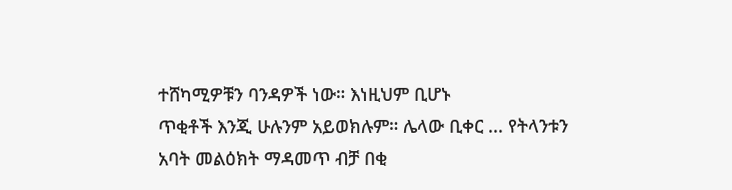ተሸካሚዎቹን ባንዳዎች ነው። እነዚህም ቢሆኑ
ጥቂቶች እንጂ ሁሉንም አይወክሉም። ሌላው ቢቀር ... የትላንቱን አባት መልዕክት ማዳመጥ ብቻ በቂ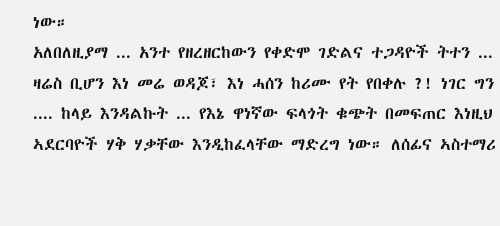ነው።
አለበለዚያማ ... አንተ የዘረዘርከውን የቀድሞ ገድልና ተጋዳዮች ትተን ... ዛሬስ ቢሆን እነ መሬ ወዳጆ፣ እነ ሓሰን ከሪሙ የት የበቀሉ ?! ነገር ግን .... ከላይ እንዳልኩት ... የእኔ ዋነኛው ፍላጎት ቁጭት በመፍጠር እነዚህ ኣደርባዮች ሃቅ ሃቃቸው እንዲከፈላቸው ማድረግ ነው። ለሰፊና ኣስተማሪ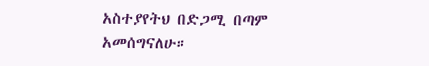አስተያየትህ በድጋሚ በጣም አመሰግናለሁ።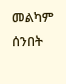መልካም ሰንበት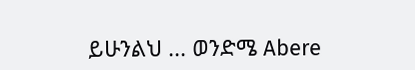ይሁንልህ ... ወንድሜ Abere